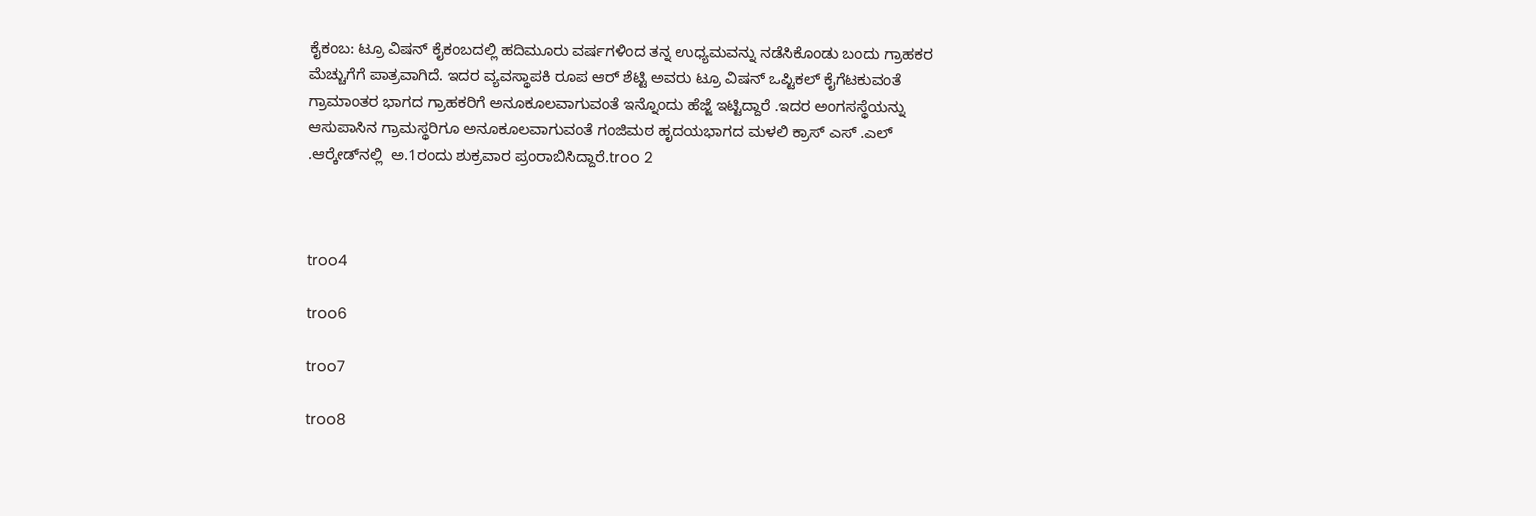ಕೈಕಂಬ: ಟ್ರೂ ವಿಷನ್ ಕೈಕಂಬದಲ್ಲಿ ಹದಿಮೂರು ವರ್ಷಗಳಿಂದ ತನ್ನ ಉಧ್ಯಮವನ್ನು ನಡೆಸಿಕೊಂಡು ಬಂದು ಗ್ರಾಹಕರ ಮೆಚ್ಚುಗೆಗೆ ಪಾತ್ರವಾಗಿದೆ. ಇದರ ವ್ಯವಸ್ಥಾಪಕಿ ರೂಪ ಆರ್ ಶೆಟ್ಟಿ ಅವರು ಟ್ರೂ ವಿಷನ್ ಒಪ್ಟಿಕಲ್ ಕೈಗೆಟಕುವಂತೆ ಗ್ರಾಮಾಂತರ ಭಾಗದ ಗ್ರಾಹಕರಿಗೆ ಅನೂಕೂಲವಾಗುವಂತೆ ಇನ್ನೊಂದು ಹೆಜ್ಜೆ ಇಟ್ಟಿದ್ದಾರೆ .ಇದರ ಅಂಗಸಸ್ಥೆಯನ್ನು ಆಸುಪಾಸಿನ ಗ್ರಾಮಸ್ಥರಿಗೂ ಅನೂಕೂಲವಾಗುವಂತೆ ಗಂಜಿಮಠ ಹೃದಯಭಾಗದ ಮಳಲಿ ಕ್ರಾಸ್ ಎಸ್ .ಎಲ್ .ಆರ‍್ಕೇಡ್‌ನಲ್ಲಿ  ಅ.1ರಂದು ಶುಕ್ರವಾರ ಪ್ರಂರಾಬಿಸಿದ್ದಾರೆ.troo 2



troo4

troo6

troo7

troo8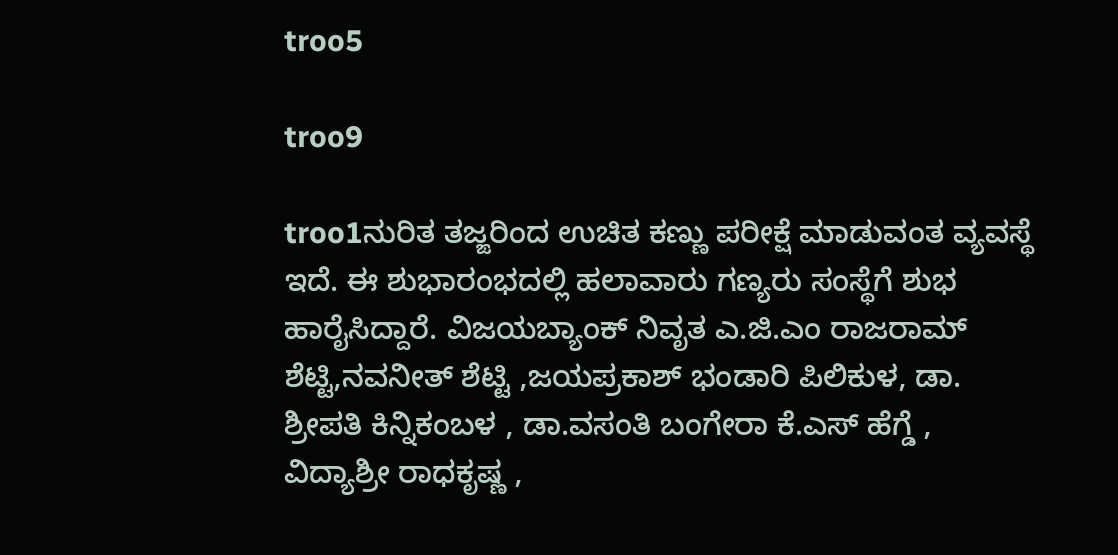troo5

troo9

troo1ನುರಿತ ತಜ್ಙರಿಂದ ಉಚಿತ ಕಣ್ಣು ಪರೀಕ್ಷೆ ಮಾಡುವಂತ ವ್ಯವಸ್ಥೆ ಇದೆ. ಈ ಶುಭಾರಂಭದಲ್ಲಿ ಹಲಾವಾರು ಗಣ್ಯರು ಸಂಸ್ಥೆಗೆ ಶುಭ ಹಾರೈಸಿದ್ದಾರೆ. ವಿಜಯಬ್ಯಾಂಕ್ ನಿವೃತ ಎ.ಜಿ.ಎಂ ರಾಜರಾಮ್ ಶೆಟ್ಟಿ,ನವನೀತ್ ಶೆಟ್ಟಿ ,ಜಯಪ್ರಕಾಶ್ ಭಂಡಾರಿ ಪಿಲಿಕುಳ, ಡಾ. ಶ್ರೀಪತಿ ಕಿನ್ನಿಕಂಬಳ , ಡಾ.ವಸಂತಿ ಬಂಗೇರಾ ಕೆ.ಎಸ್ ಹೆಗ್ಡೆ , ವಿದ್ಯಾಶ್ರೀ ರಾಧಕೃಷ್ಣ ,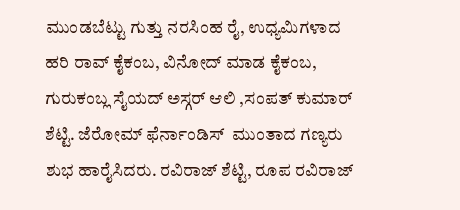ಮುಂಡಬೆಟ್ಟು ಗುತ್ತು ನರಸಿಂಹ ರೈ, ಉಧ್ಯಮಿಗಳಾದ ಹರಿ ರಾವ್ ಕೈಕಂಬ, ವಿನೋದ್ ಮಾಡ ಕೈಕಂಬ, ಗುರುಕಂಬ್ಲ ಸೈಯದ್ ಅಸ್ಗರ್ ಆಲಿ ,ಸಂಪತ್‌ ಕುಮಾರ್‌ ಶೆಟ್ಟಿ. ಜೆರೋಮ್‌ ಫೆರ್ನಾಂಡಿಸ್‌  ಮುಂತಾದ ಗಣ್ಯರು ಶುಭ ಹಾರೈಸಿದರು. ರವಿರಾಜ್ ಶೆಟ್ಟಿ, ರೂಪ ರವಿರಾಜ್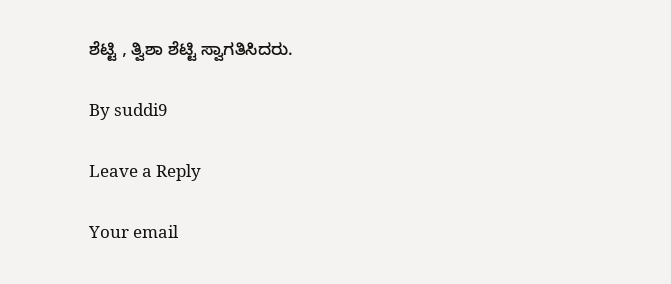ಶೆಟ್ಟಿ , ತ್ವಿಶಾ ಶೆಟ್ಟಿ ಸ್ವಾಗತಿಸಿದರು.

By suddi9

Leave a Reply

Your email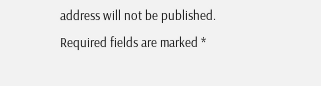address will not be published. Required fields are marked *